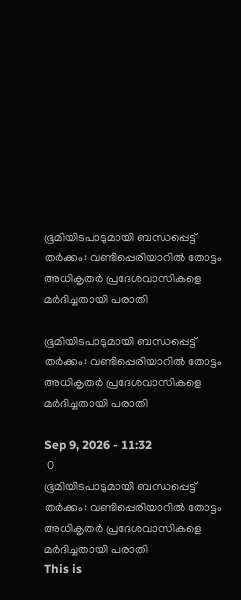ഭൂമിയിടപാടുമായി ബന്ധപ്പെട്ട് തര്‍ക്കം: വണ്ടിപ്പെരിയാറില്‍ തോട്ടം അധികൃതര്‍ പ്രദേശവാസികളെ മര്‍ദിച്ചതായി പരാതി

ഭൂമിയിടപാടുമായി ബന്ധപ്പെട്ട് തര്‍ക്കം: വണ്ടിപ്പെരിയാറില്‍ തോട്ടം അധികൃതര്‍ പ്രദേശവാസികളെ മര്‍ദിച്ചതായി പരാതി

Sep 9, 2026 - 11:32
 0
ഭൂമിയിടപാടുമായി ബന്ധപ്പെട്ട് തര്‍ക്കം: വണ്ടിപ്പെരിയാറില്‍ തോട്ടം അധികൃതര്‍ പ്രദേശവാസികളെ മര്‍ദിച്ചതായി പരാതി
This is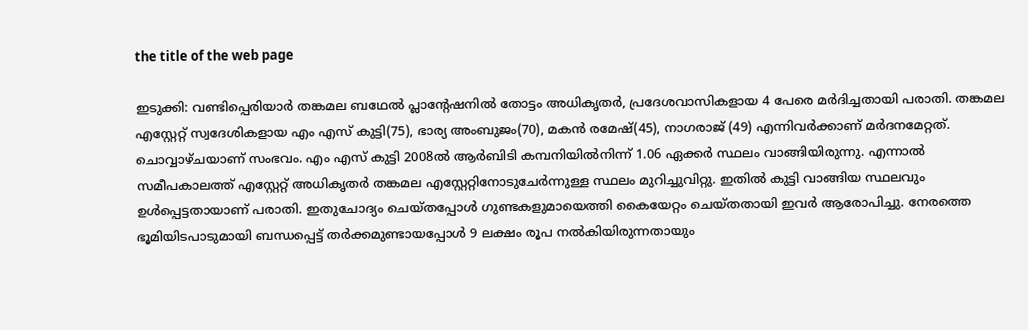the title of the web page

ഇടുക്കി: വണ്ടിപ്പെരിയാര്‍ തങ്കമല ബഥേല്‍ പ്ലാന്റേഷനില്‍ തോട്ടം അധികൃതര്‍, പ്രദേശവാസികളായ 4 പേരെ മര്‍ദിച്ചതായി പരാതി. തങ്കമല എസ്റ്റേറ്റ് സ്വദേശികളായ എം എസ് കുട്ടി(75), ഭാര്യ അംബുജം(70), മകന്‍ രമേഷ്(45), നാഗരാജ് (49) എന്നിവര്‍ക്കാണ് മര്‍ദനമേറ്റത്. ചൊവ്വാഴ്ചയാണ് സംഭവം. എം എസ് കുട്ടി 2008ല്‍ ആര്‍ബിടി കമ്പനിയില്‍നിന്ന് 1.06 ഏക്കര്‍ സ്ഥലം വാങ്ങിയിരുന്നു. എന്നാല്‍ സമീപകാലത്ത് എസ്റ്റേറ്റ് അധികൃതര്‍ തങ്കമല എസ്റ്റേറ്റിനോടുചേര്‍ന്നുള്ള സ്ഥലം മുറിച്ചുവിറ്റു. ഇതില്‍ കുട്ടി വാങ്ങിയ സ്ഥലവും ഉള്‍പ്പെട്ടതായാണ് പരാതി. ഇതുചോദ്യം ചെയ്തപ്പോള്‍ ഗുണ്ടകളുമായെത്തി കൈയേറ്റം ചെയ്തതായി ഇവര്‍ ആരോപിച്ചു. നേരത്തെ ഭൂമിയിടപാടുമായി ബന്ധപ്പെട്ട് തര്‍ക്കമുണ്ടായപ്പോള്‍ 9 ലക്ഷം രൂപ നല്‍കിയിരുന്നതായും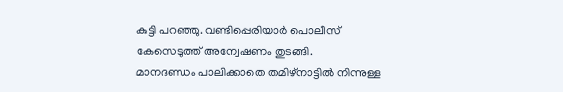കുട്ടി പറഞ്ഞു. വണ്ടിപ്പെരിയാര്‍ പൊലീസ് കേസെടുത്ത് അന്വേഷണം തുടങ്ങി.
മാനദണ്ഡം പാലിക്കാതെ തമിഴ്‌നാട്ടില്‍ നിന്നുള്ള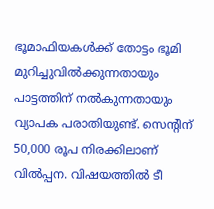ഭൂമാഫിയകള്‍ക്ക് തോട്ടം ഭൂമി മുറിച്ചുവില്‍ക്കുന്നതായും പാട്ടത്തിന് നല്‍കുന്നതായും വ്യാപക പരാതിയുണ്ട്. സെന്റിന് 50,000 രൂപ നിരക്കിലാണ് വില്‍പ്പന. വിഷയത്തില്‍ ടീ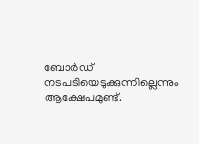ബോര്‍ഡ് നടപടിയെടുക്കുന്നില്ലെന്നും ആക്ഷേപമുണ്ട്.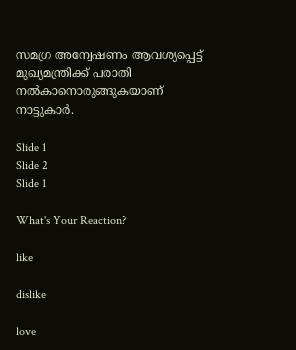സമഗ്ര അന്വേഷണം ആവശ്യപ്പെട്ട് മുഖ്യമന്ത്രിക്ക് പരാതി നല്‍കാനൊരുങ്ങുകയാണ് നാട്ടുകാര്‍.

Slide 1
Slide 2
Slide 1

What's Your Reaction?

like

dislike

love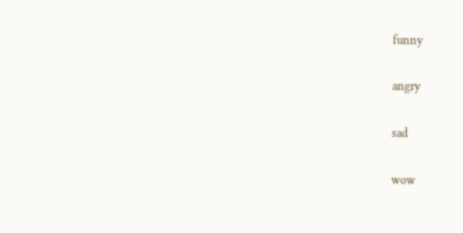funny

angry

sad

wow